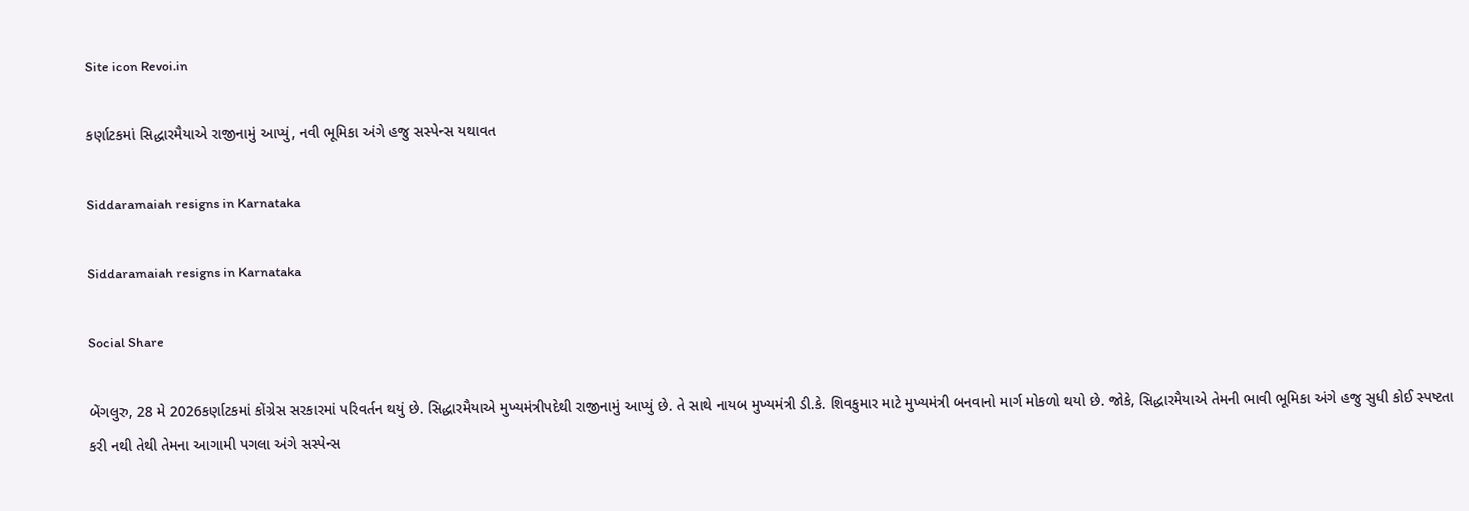Site icon Revoi.in

કર્ણાટકમાં સિદ્ધારમૈયાએ રાજીનામું આપ્યું, નવી ભૂમિકા અંગે હજુ સસ્પેન્સ યથાવત

Siddaramaiah resigns in Karnataka

Siddaramaiah resigns in Karnataka

Social Share

બેંગલુરુ, 28 મે 2026કર્ણાટકમાં કોંગ્રેસ સરકારમાં પરિવર્તન થયું છે. સિદ્ધારમૈયાએ મુખ્યમંત્રીપદેથી રાજીનામું આપ્યું છે. તે સાથે નાયબ મુખ્યમંત્રી ડી.કે. શિવકુમાર માટે મુખ્યમંત્રી બનવાનો માર્ગ મોકળો થયો છે. જોકે, સિદ્ધારમૈયાએ તેમની ભાવી ભૂમિકા અંગે હજુ સુધી કોઈ સ્પષ્ટતા કરી નથી તેથી તેમના આગામી પગલા અંગે સસ્પેન્સ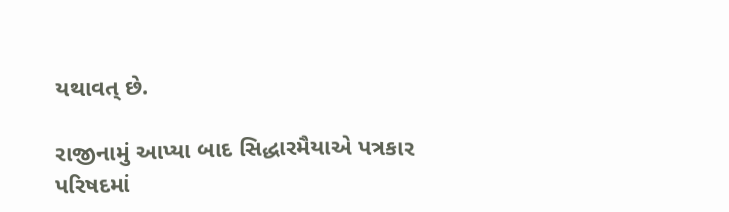યથાવત્ છે.

રાજીનામું આપ્યા બાદ સિદ્ધારમૈયાએ પત્રકાર પરિષદમાં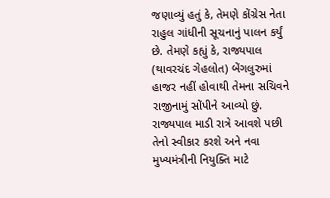જણાવ્યું હતું કે, તેમણે કોંગ્રેસ નેતા રાહુલ ગાંધીની સૂચનાનું પાલન કર્યું છે. તેમણે કહ્યું કે, રાજ્યપાલ (થાવરચંદ ગેહલોત) બેંગલુરુમાં હાજર નહીં હોવાથી તેમના સચિવને રાજીનામું સોંપીને આવ્યો છું. રાજ્યપાલ માડી રાત્રે આવશે પછી તેનો સ્વીકાર કરશે અને નવા મુખ્યમંત્રીની નિયુક્તિ માટે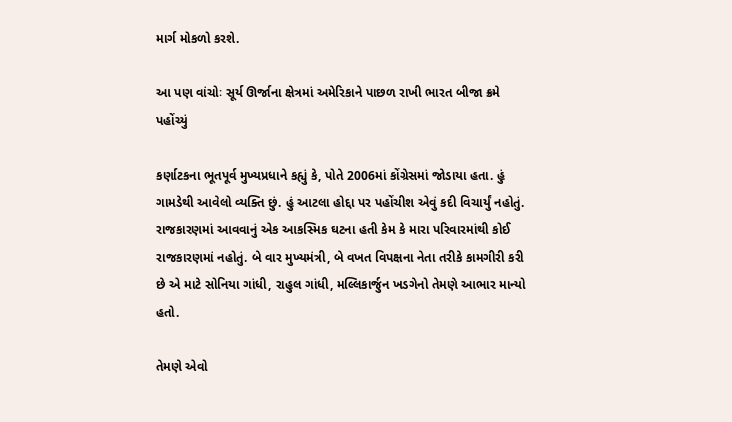માર્ગ મોકળો કરશે.

આ પણ વાંચોઃ સૂર્ય ઊર્જાના ક્ષેત્રમાં અમેરિકાને પાછળ રાખી ભારત બીજા ક્રમે પહોંચ્યું

કર્ણાટકના ભૂતપૂર્વ મુખ્યપ્રધાને કહ્યું કે, પોતે 2006માં કોંગ્રેસમાં જોડાયા હતા. હું ગામડેથી આવેલો વ્યક્તિ છું. હું આટલા હોદ્દા પર પહોંચીશ એવું કદી વિચાર્યું નહોતું. રાજકારણમાં આવવાનું એક આકસ્મિક ઘટના હતી કેમ કે મારા પરિવારમાંથી કોઈ રાજકારણમાં નહોતું. બે વાર મુખ્યમંત્રી, બે વખત વિપક્ષના નેતા તરીકે કામગીરી કરી છે એ માટે સોનિયા ગાંધી, રાહુલ ગાંધી, મલ્લિકાર્જુન ખડગેનો તેમણે આભાર માન્યો હતો.

તેમણે એવો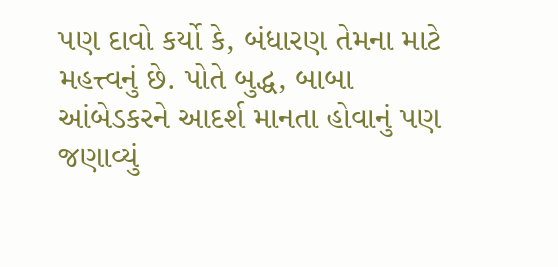પણ દાવો કર્યો કે, બંધારણ તેમના માટે મહત્ત્વનું છે. પોતે બુદ્ધ, બાબા આંબેડકરને આદર્શ માનતા હોવાનું પણ જણાવ્યું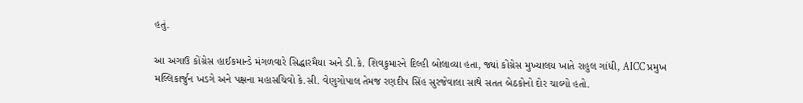હતું.

આ અગાઉ કોંગ્રેસ હાઈકમાન્ડે મંગળવારે સિદ્ધારમૈયા અને ડી.કે. શિવકુમારને દિલ્હી બોલાવ્યા હતા, જ્યાં કોંગ્રેસ મુખ્યાલય ખાતે રાહુલ ગાંધી, AICC પ્રમુખ મલ્લિકાર્જુન ખડગે અને પક્ષના મહાસચિવો કે.સી. વેણુગોપાલ તેમજ રણદીપ સિંહ સુરજેવાલા સાથે સતત બેઠકોનો દોર ચાલ્યો હતો.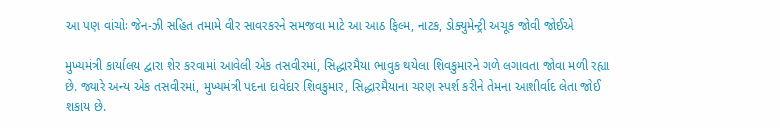આ પણ વાંચોઃ જેન-ઝી સહિત તમામે વીર સાવરકરને સમજવા માટે આ આઠ ફિલ્મ, નાટક, ડોક્યુમેન્ટ્રી અચૂક જોવી જોઈએ

મુખ્યમંત્રી કાર્યાલય દ્વારા શેર કરવામાં આવેલી એક તસવીરમાં, સિદ્ધારમૈયા ભાવુક થયેલા શિવકુમારને ગળે લગાવતા જોવા મળી રહ્યા છે. જ્યારે અન્ય એક તસવીરમાં, મુખ્યમંત્રી પદના દાવેદાર શિવકુમાર, સિદ્ધારમૈયાના ચરણ સ્પર્શ કરીને તેમના આશીર્વાદ લેતા જોઈ શકાય છે.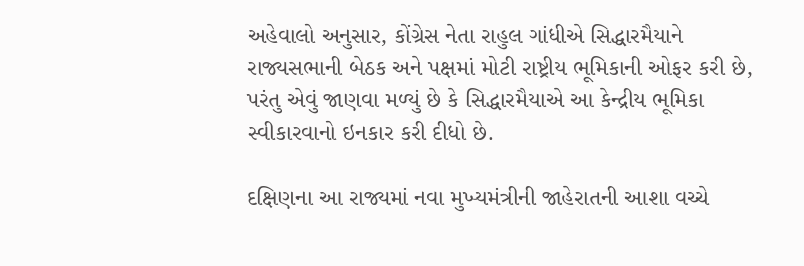અહેવાલો અનુસાર, કોંગ્રેસ નેતા રાહુલ ગાંધીએ સિદ્ધારમૈયાને રાજ્યસભાની બેઠક અને પક્ષમાં મોટી રાષ્ટ્રીય ભૂમિકાની ઓફર કરી છે, પરંતુ એવું જાણવા મળ્યું છે કે સિદ્ધારમૈયાએ આ કેન્દ્રીય ભૂમિકા સ્વીકારવાનો ઇનકાર કરી દીધો છે.

દક્ષિણના આ રાજ્યમાં નવા મુખ્યમંત્રીની જાહેરાતની આશા વચ્ચે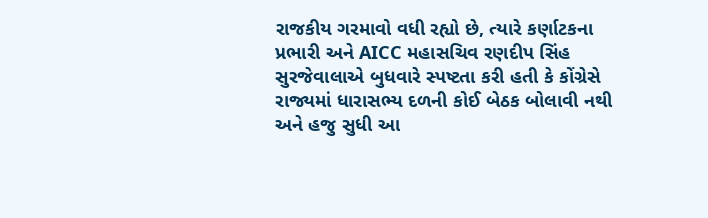રાજકીય ગરમાવો વધી રહ્યો છે, ત્યારે કર્ણાટકના પ્રભારી અને AICC મહાસચિવ રણદીપ સિંહ સુરજેવાલાએ બુધવારે સ્પષ્ટતા કરી હતી કે કોંગ્રેસે રાજ્યમાં ધારાસભ્ય દળની કોઈ બેઠક બોલાવી નથી અને હજુ સુધી આ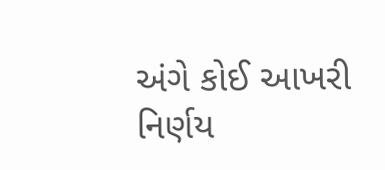અંગે કોઈ આખરી નિર્ણય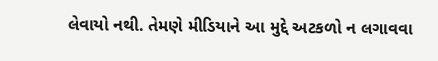લેવાયો નથી. તેમણે મીડિયાને આ મુદ્દે અટકળો ન લગાવવા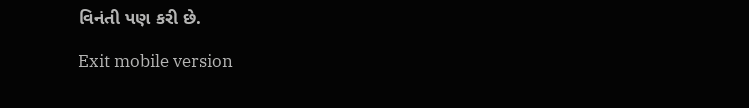વિનંતી પણ કરી છે.

Exit mobile version